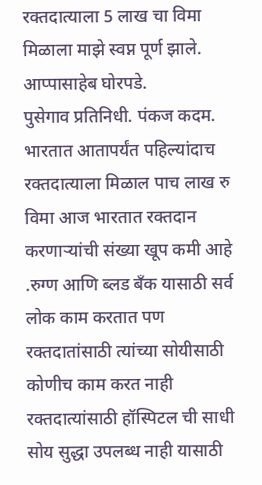रक्तदात्याला 5 लाख चा विमा मिळाला माझे स्वप्न पूर्ण झाले. आप्पासाहेब घोरपडे.
पुसेगाव प्रतिनिधी. पंकज कदम.
भारतात आतापर्यंत पहिल्यांदाच रक्तदात्याला मिळाल पाच लाख रु विमा आज भारतात रक्तदान करणाऱ्यांची संख्या खूप कमी आहे .रुग्ण आणि ब्लड बँक यासाठी सर्व लोक काम करतात पण रक्तदातांसाठी त्यांच्या सोयीसाठी कोणीच काम करत नाही रक्तदात्यांसाठी हॉस्पिटल ची साधी सोय सुद्धा उपलब्ध नाही यासाठी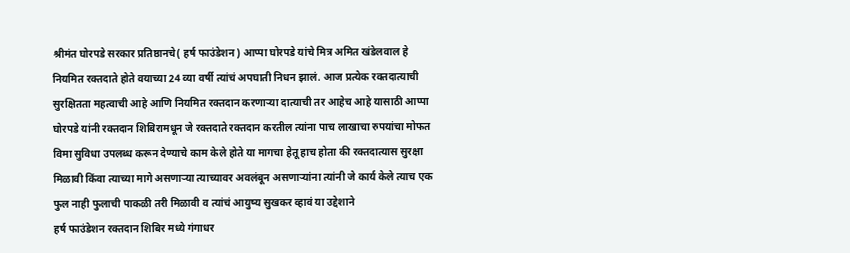श्रीमंत घोरपडे सरकार प्रतिष्ठानचे( हर्ष फाउंडेशन) आप्पा घोरपडे यांचे मित्र अमित खंडेलवाल हे नियमित रक्तदाते होते वयाच्या 24 व्या वर्षी त्यांचं अपघाती निधन झालं. आज प्रत्येक रक्तदात्याची सुरक्षितता महत्वाची आहे आणि नियमित रक्तदान करणाऱ्या दात्याची तर आहेच आहे यासाठी आप्पा घोरपडे यांनी रक्तदान शिबिरामधून जे रक्तदाते रक्तदान करतील त्यांना पाच लाखाचा रुपयांचा मोफत विमा सुविधा उपलब्ध करून देण्याचे काम केले होते या मागचा हेतू हाच होता की रक्तदात्यास सुरक्षा मिळावी किंवा त्याच्या मागे असणाऱ्या त्याच्यावर अवलंबून असणाऱ्यांना त्यांनी जे कार्य केले त्याच एक फुल नाही फुलाची पाकळी तरी मिळावी व त्यांचं आयुष्य सुखकर व्हावं या उद्देशाने
हर्ष फाउंडेशन रक्तदान शिबिर मध्ये गंगाधर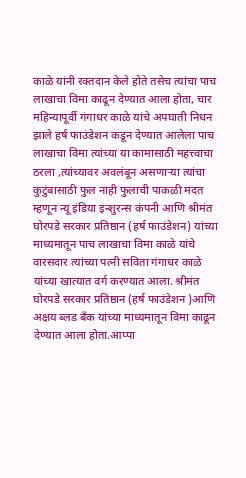काळे यांनी रक्तदान केले होते तसेच त्यांचा पाच लाखाचा विमा काढून देण्यात आला होता, चार महिन्यापूर्वी गंगाधर काळे यांचे अपघाती निधन झाले हर्ष फाउंडेशन कडून देण्यात आलेला पाच लाखाचा विमा त्यांच्या या कामासाठी महत्त्वाचा ठरला ,त्यांच्यावर अवलंबून असणाऱ्या त्यांचा कुटुंबासाठी फुल नाही फुलाची पाकळी मदत म्हणून न्यू इंडिया इन्शुरन्स कंपनी आणि श्रीमंत घोरपडे सरकार प्रतिष्ठान (हर्ष फाउंडेशन) यांच्या माध्यमातून पाच लाखाचा विमा काळे यांचे वारसदार त्यांच्या पत्नी सविता गंगाधर काळे यांच्या खात्यात वर्ग करण्यात आला. श्रीमंत घोरपडे सरकार प्रतिष्ठान (हर्ष फाउंडेशन )आणि अक्षय ब्लड बँक यांच्या माध्यमातून विमा काढून देण्यात आला होता.आप्पा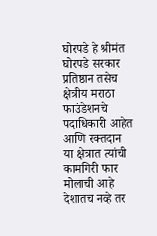घोरपडे हे श्रीमंत घोरपडे सरकार प्रतिष्ठान तसेच क्षेत्रीय मराठा फाउंडेशनचे पदाधिकारी आहेत आणि रक्तदान या क्षेत्रात त्यांची कामगिरी फार मोलाची आहे देशातच नव्हे तर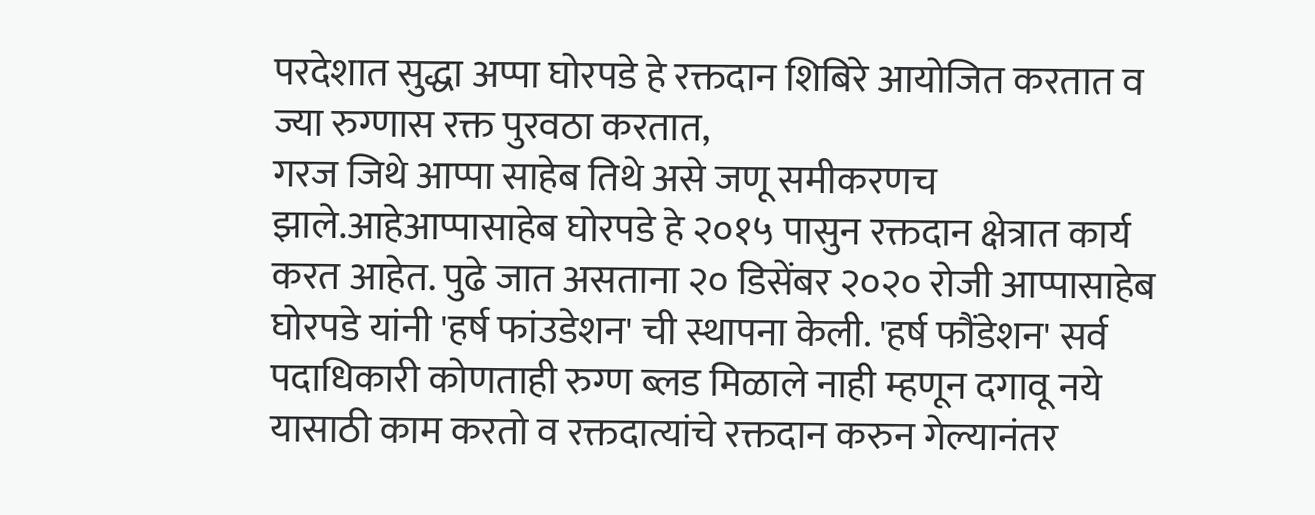परदेशात सुद्धा अप्पा घोरपडे हे रक्तदान शिबिरे आयोजित करतात व ज्या रुग्णास रक्त पुरवठा करतात,
गरज जिथे आप्पा साहेब तिथे असे जणू समीकरणच झाले.आहेआप्पासाहेब घोरपडे हे २०१५ पासुन रक्तदान क्षेत्रात कार्य करत आहेत. पुढे जात असताना २० डिसेंबर २०२० रोजी आप्पासाहेब घोरपडे यांनी 'हर्ष फांउडेशन' ची स्थापना केली. 'हर्ष फौंडेशन' सर्व
पदाधिकारी कोणताही रुग्ण ब्लड मिळाले नाही म्हणून दगावू नये यासाठी काम करतो व रक्तदात्यांचे रक्तदान करुन गेल्यानंतर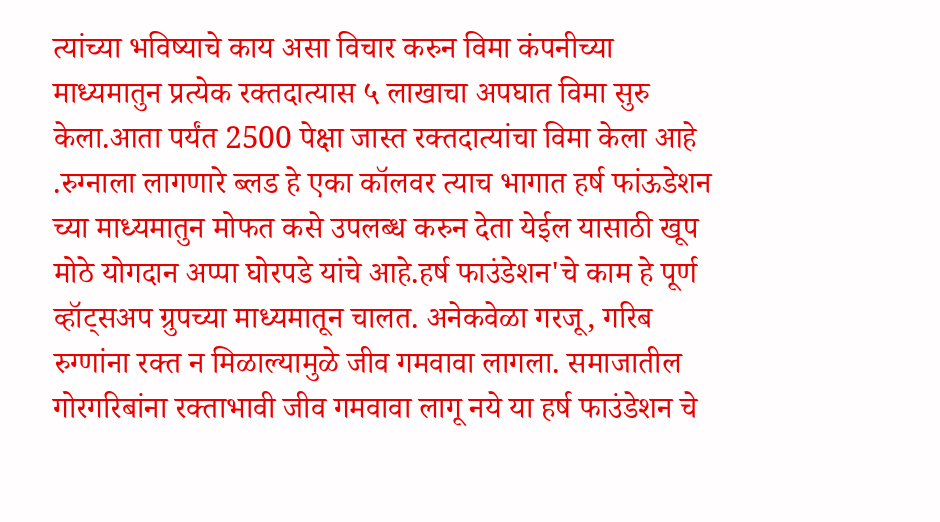त्यांच्या भविष्याचे काय असा विचार करुन विमा कंपनीच्या माध्यमातुन प्रत्येक रक्तदात्यास ५ लाखाचा अपघात विमा सुरु केला.आता पर्यंत 2500 पेक्षा जास्त रक्तदात्यांचा विमा केला आहे .रुग्नाला लागणारे ब्लड हे एका कॉलवर त्याच भागात हर्ष फांऊडेशन च्या माध्यमातुन मोफत कसे उपलब्ध करुन देता येईल यासाठी खूप मोठे योगदान अप्पा घोरपडे यांचे आहे.हर्ष फाउंडेशन'चे काम हे पूर्ण व्हॉट्सअप ग्रुपच्या माध्यमातून चालत. अनेकवेळा गरजू, गरिब रुग्णांना रक्त न मिळाल्यामुळे जीव गमवावा लागला. समाजातील गोरगरिबांना रक्ताभावी जीव गमवावा लागू नये या हर्ष फाउंडेशन चे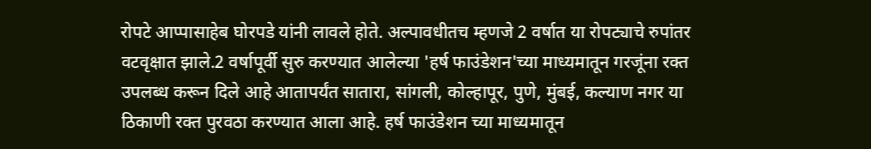रोपटे आप्पासाहेब घोरपडे यांनी लावले होते. अल्पावधीतच म्हणजे 2 वर्षात या रोपट्याचे रुपांतर वटवृक्षात झाले.2 वर्षापूर्वी सुरु करण्यात आलेल्या 'हर्ष फाउंडेशन'च्या माध्यमातून गरजूंना रक्त उपलब्ध करून दिले आहे आतापर्यंत सातारा, सांगली, कोल्हापूर, पुणे, मुंबई, कल्याण नगर या ठिकाणी रक्त पुरवठा करण्यात आला आहे. हर्ष फाउंडेशन च्या माध्यमातून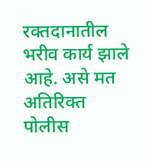रक्तदानातील भरीव कार्य झाले आहे. असे मत अतिरिक्त पोलीस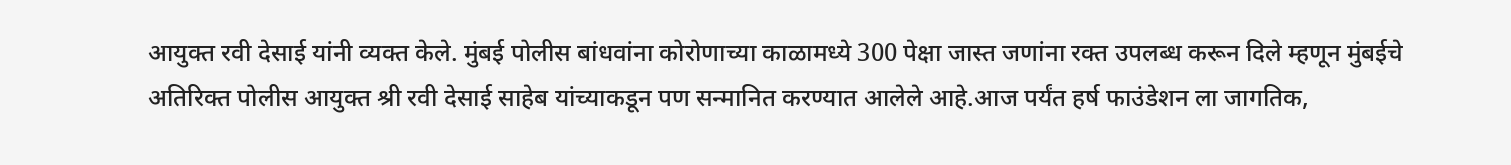आयुक्त रवी देसाई यांनी व्यक्त केले. मुंबई पोलीस बांधवांना कोरोणाच्या काळामध्ये 300 पेक्षा जास्त जणांना रक्त उपलब्ध करून दिले म्हणून मुंबईचे अतिरिक्त पोलीस आयुक्त श्री रवी देसाई साहेब यांच्याकडून पण सन्मानित करण्यात आलेले आहे.आज पर्यंत हर्ष फाउंडेशन ला जागतिक,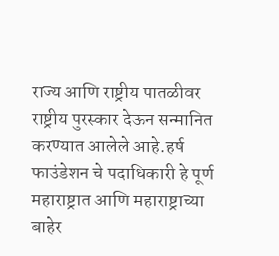राज्य आणि राष्ट्रीय पातळीवर राष्ट्रीय पुरस्कार देऊन सन्मानित करण्यात आलेले आहे.हर्ष फाउंडेशन चे पदाधिकारी हे पूर्ण महाराष्ट्रात आणि महाराष्ट्राच्या बाहेर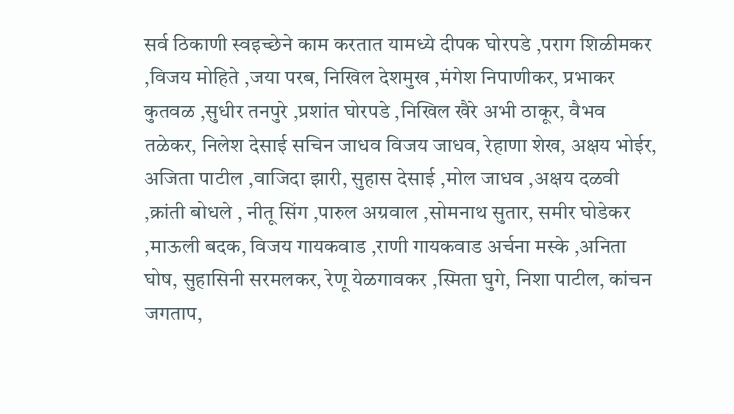सर्व ठिकाणी स्वइच्छेने काम करतात यामध्ये दीपक घोरपडे ,पराग शिळीमकर ,विजय मोहिते ,जया परब, निखिल देशमुख ,मंगेश निपाणीकर, प्रभाकर कुतवळ ,सुधीर तनपुरे ,प्रशांत घोरपडे ,निखिल खैरे अभी ठाकूर, वैभव तळेकर, निलेश देसाई सचिन जाधव विजय जाधव, रेहाणा शेख, अक्षय भोईर, अजिता पाटील ,वाजिदा झारी, सुहास देसाई ,मोल जाधव ,अक्षय दळवी ,क्रांती बोधले , नीतू सिंग ,पारुल अग्रवाल ,सोमनाथ सुतार, समीर घोडेकर ,माऊली बदक, विजय गायकवाड ,राणी गायकवाड अर्चना मस्के ,अनिता घोष, सुहासिनी सरमलकर, रेणू येळगावकर ,स्मिता घुगे, निशा पाटील, कांचन जगताप,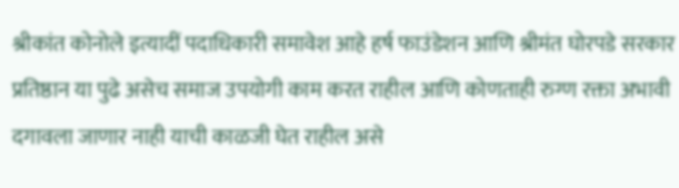श्रीकांत कोनोले इत्यादीं पदाधिकारी समावेश आहे हर्ष फाउंडेशन आणि श्रीमंत घोरपडे सरकार प्रतिष्ठान या पुढे असेच समाज उपयोगी काम करत राहील आणि कोणताही रुग्ण रक्ता अभावी दगावला जाणार नाही याची काळजी घेत राहील असे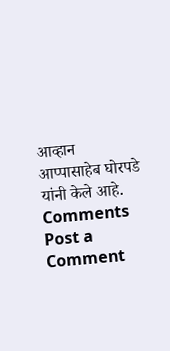आव्हान आप्पासाहेब घोरपडे यांनी केले आहे.
Comments
Post a Comment